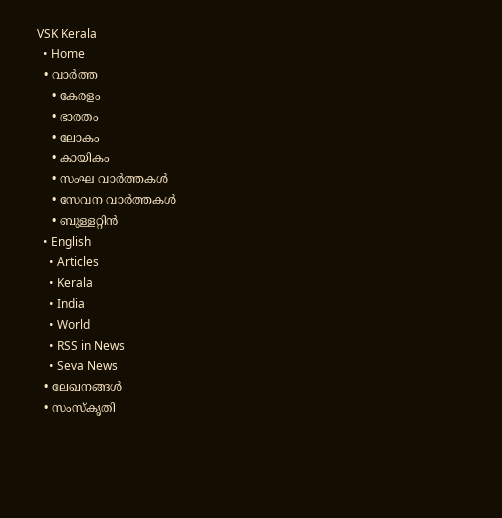VSK Kerala
  • Home
  • വാര്‍ത്ത
    • കേരളം
    • ഭാരതം
    • ലോകം
    • കായികം
    • സംഘ വാര്‍ത്തകള്‍
    • സേവന വാര്‍ത്തകള്‍
    • ബുള്ളറ്റിൻ
  • English
    • Articles
    • Kerala
    • India
    • World
    • RSS in News
    • Seva News
  • ലേഖനങ്ങള്‍
  • സംസ്കൃതി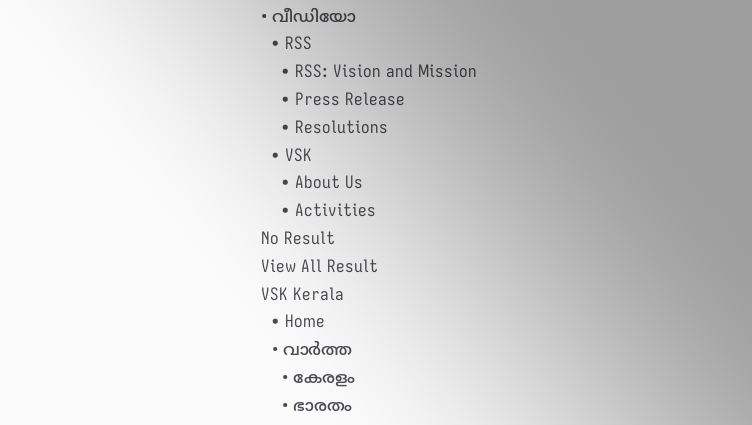• വീഡിയോ
  • RSS
    • RSS: Vision and Mission
    • Press Release
    • Resolutions
  • VSK
    • About Us
    • Activities
No Result
View All Result
VSK Kerala
  • Home
  • വാര്‍ത്ത
    • കേരളം
    • ഭാരതം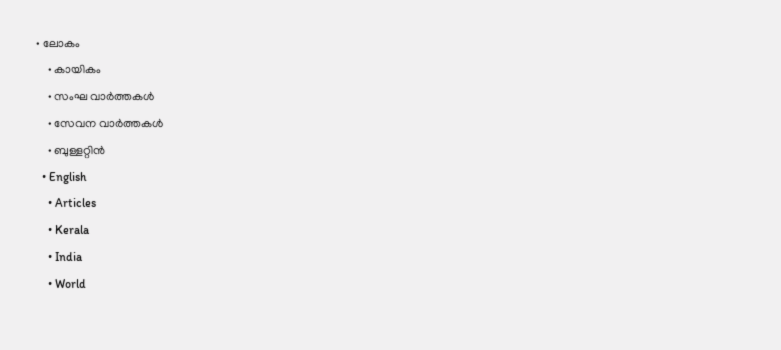• ലോകം
    • കായികം
    • സംഘ വാര്‍ത്തകള്‍
    • സേവന വാര്‍ത്തകള്‍
    • ബുള്ളറ്റിൻ
  • English
    • Articles
    • Kerala
    • India
    • World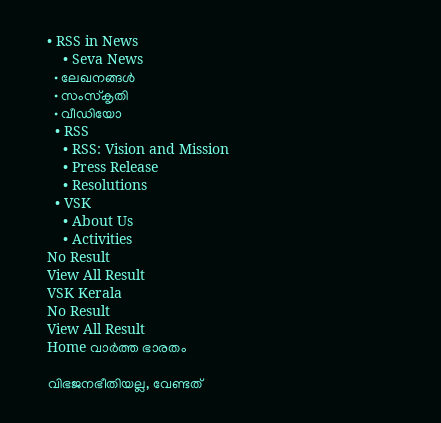• RSS in News
    • Seva News
  • ലേഖനങ്ങള്‍
  • സംസ്കൃതി
  • വീഡിയോ
  • RSS
    • RSS: Vision and Mission
    • Press Release
    • Resolutions
  • VSK
    • About Us
    • Activities
No Result
View All Result
VSK Kerala
No Result
View All Result
Home വാര്‍ത്ത ഭാരതം

വിഭജനഭീതിയല്ല, വേണ്ടത്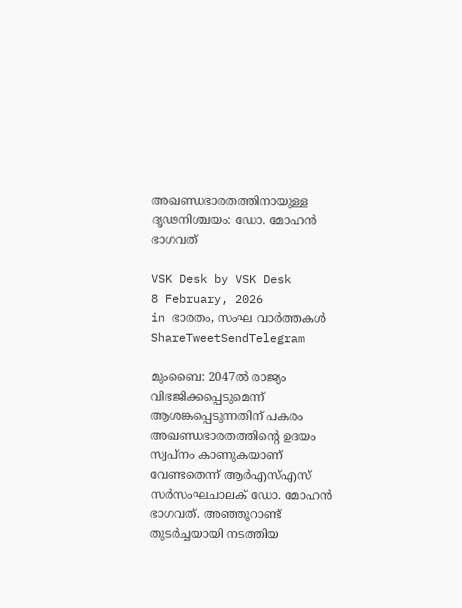അഖണ്ഡഭാരതത്തിനായുള്ള ദൃഢനിശ്ചയം: ഡോ. മോഹന്‍ ഭാഗവത്

VSK Desk by VSK Desk
8 February, 2026
in ഭാരതം, സംഘ വാര്‍ത്തകള്‍
ShareTweetSendTelegram

മുംബൈ: 2047ല്‍ രാജ്യം വിഭജിക്കപ്പെടുമെന്ന് ആശങ്കപ്പെടുന്നതിന് പകരം അഖണ്ഡഭാരതത്തിന്റെ ഉദയം സ്വപ്നം കാണുകയാണ് വേണ്ടതെന്ന് ആര്‍എസ്എസ് സര്‍സംഘചാലക് ഡോ. മോഹന്‍ ഭാഗവത്. അഞ്ഞൂറാണ്ട് തുടര്‍ച്ചയായി നടത്തിയ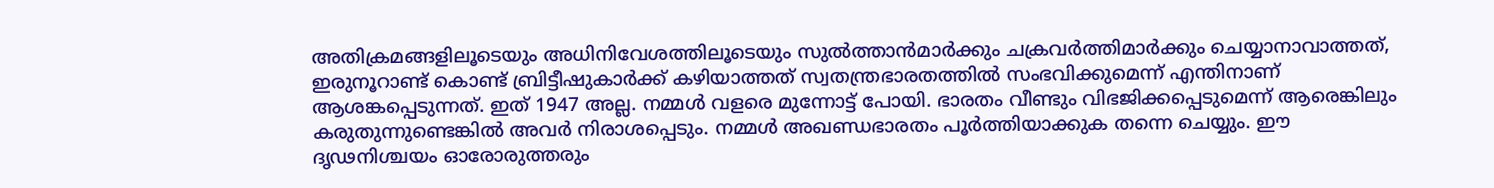അതിക്രമങ്ങളിലൂടെയും അധിനിവേശത്തിലൂടെയും സുല്‍ത്താന്‍മാര്‍ക്കും ചക്രവര്‍ത്തിമാര്‍ക്കും ചെയ്യാനാവാത്തത്, ഇരുനൂറാണ്ട് കൊണ്ട് ബ്രിട്ടീഷുകാര്‍ക്ക് കഴിയാത്തത് സ്വതന്ത്രഭാരതത്തില്‍ സംഭവിക്കുമെന്ന് എന്തിനാണ് ആശങ്കപ്പെടുന്നത്. ഇത് 1947 അല്ല. നമ്മള്‍ വളരെ മുന്നോട്ട് പോയി. ഭാരതം വീണ്ടും വിഭജിക്കപ്പെടുമെന്ന് ആരെങ്കിലും കരുതുന്നുണ്ടെങ്കില്‍ അവര്‍ നിരാശപ്പെടും. നമ്മള്‍ അഖണ്ഡഭാരതം പൂര്‍ത്തിയാക്കുക തന്നെ ചെയ്യും. ഈ ദൃഢനിശ്ചയം ഓരോരുത്തരും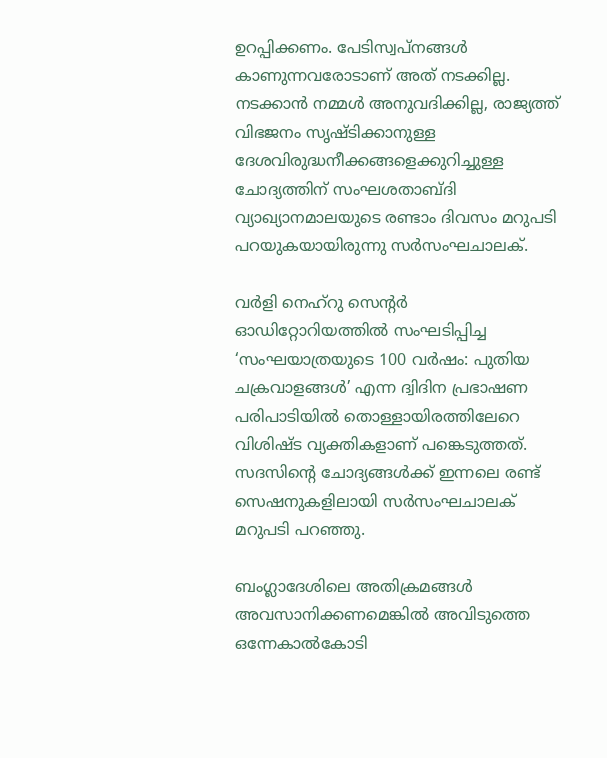ഉറപ്പിക്കണം. പേടിസ്വപ്നങ്ങള്‍ കാണുന്നവരോടാണ് അത് നടക്കില്ല. നടക്കാന്‍ നമ്മള്‍ അനുവദിക്കില്ല, രാജ്യത്ത് വിഭജനം സൃഷ്ടിക്കാനുള്ള ദേശവിരുദ്ധനീക്കങ്ങളെക്കുറിച്ചുള്ള ചോദ്യത്തിന് സംഘശതാബ്ദി വ്യാഖ്യാനമാലയുടെ രണ്ടാം ദിവസം മറുപടി പറയുകയായിരുന്നു സര്‍സംഘചാലക്.

വര്‍ളി നെഹ്‌റു സെന്റര്‍ ഓഡിറ്റോറിയത്തില്‍ സംഘടിപ്പിച്ച ‘സംഘയാത്രയുടെ 100 വര്‍ഷം: പുതിയ ചക്രവാളങ്ങള്‍’ എന്ന ദ്വിദിന പ്രഭാഷണ പരിപാടിയില്‍ തൊള്ളായിരത്തിലേറെ വിശിഷ്ട വ്യക്തികളാണ് പങ്കെടുത്തത്. സദസിന്റെ ചോദ്യങ്ങള്‍ക്ക് ഇന്നലെ രണ്ട് സെഷനുകളിലായി സര്‍സംഘചാലക് മറുപടി പറഞ്ഞു.

ബംഗ്ലാദേശിലെ അതിക്രമങ്ങള്‍ അവസാനിക്കണമെങ്കില്‍ അവിടുത്തെ ഒന്നേകാല്‍കോടി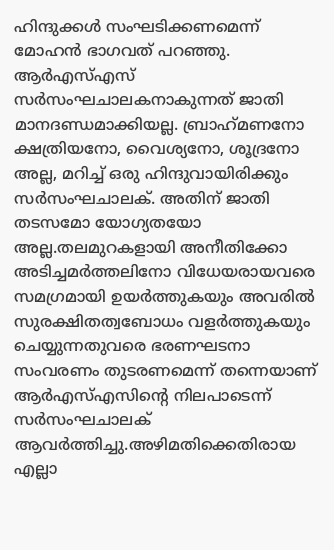ഹിന്ദുക്കള്‍ സംഘടിക്കണമെന്ന് മോഹന്‍ ഭാഗവത് പറഞ്ഞു. ആര്‍എസ്എസ് സര്‍സംഘചാലകനാകുന്നത് ജാതി മാനദണ്ഡമാക്കിയല്ല. ബ്രാഹ്‌മണനോ ക്ഷത്രിയനോ, വൈശ്യനോ, ശൂദ്രനോ അല്ല, മറിച്ച് ഒരു ഹിന്ദുവായിരിക്കും സര്‍സംഘചാലക്. അതിന് ജാതി തടസമോ യോഗ്യതയോ അല്ല.തലമുറകളായി അനീതിക്കോ അടിച്ചമര്‍ത്തലിനോ വിധേയരായവരെ സമഗ്രമായി ഉയര്‍ത്തുകയും അവരില്‍ സുരക്ഷിതത്വബോധം വളര്‍ത്തുകയും ചെയ്യുന്നതുവരെ ഭരണഘടനാ സംവരണം തുടരണമെന്ന് തന്നെയാണ് ആര്‍എസ്എസിന്റെ നിലപാടെന്ന് സര്‍സംഘചാലക് ആവര്‍ത്തിച്ചു.അഴിമതിക്കെതിരായ എല്ലാ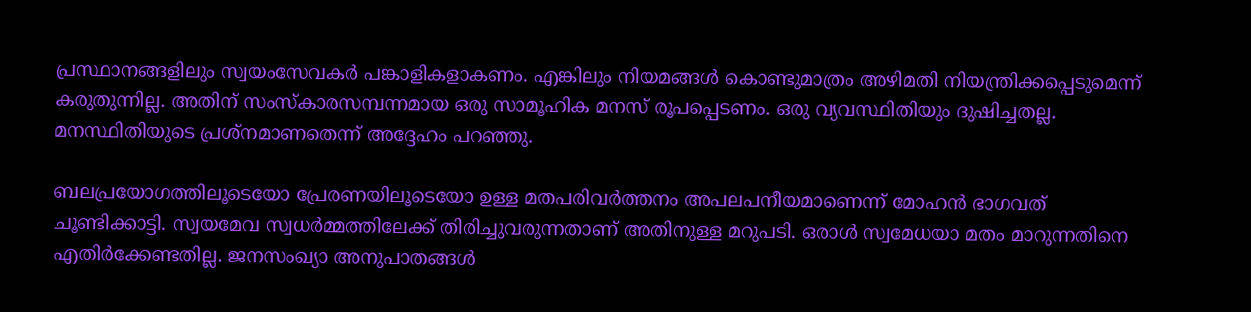പ്രസ്ഥാനങ്ങളിലും സ്വയംസേവകര്‍ പങ്കാളികളാകണം. എങ്കിലും നിയമങ്ങള്‍ കൊണ്ടുമാത്രം അഴിമതി നിയന്ത്രിക്കപ്പെടുമെന്ന് കരുതുന്നില്ല. അതിന് സംസ്‌കാരസമ്പന്നമായ ഒരു സാമൂഹിക മനസ് രൂപപ്പെടണം. ഒരു വ്യവസ്ഥിതിയും ദുഷിച്ചതല്ല. മനസ്ഥിതിയുടെ പ്രശ്‌നമാണതെന്ന് അദ്ദേഹം പറഞ്ഞു.

ബലപ്രയോഗത്തിലൂടെയോ പ്രേരണയിലൂടെയോ ഉള്ള മതപരിവര്‍ത്തനം അപലപനീയമാണെന്ന് മോഹന്‍ ഭാഗവത് ചൂണ്ടിക്കാട്ടി. സ്വയമേവ സ്വധര്‍മ്മത്തിലേക്ക് തിരിച്ചുവരുന്നതാണ് അതിനുള്ള മറുപടി. ഒരാള്‍ സ്വമേധയാ മതം മാറുന്നതിനെ എതിര്‍ക്കേണ്ടതില്ല. ജനസംഖ്യാ അനുപാതങ്ങള്‍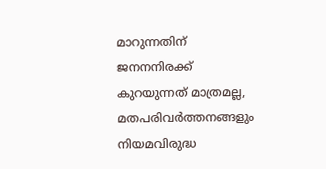മാറുന്നതിന് ജനനനിരക്ക് കുറയുന്നത് മാത്രമല്ല, മതപരിവര്‍ത്തനങ്ങളും നിയമവിരുദ്ധ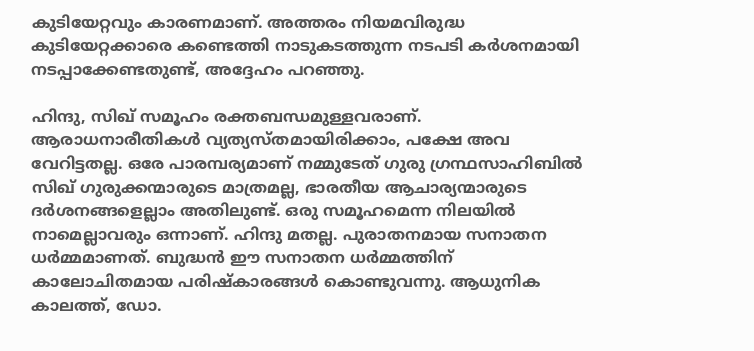കുടിയേറ്റവും കാരണമാണ്. അത്തരം നിയമവിരുദ്ധ കുടിയേറ്റക്കാരെ കണ്ടെത്തി നാടുകടത്തുന്ന നടപടി കര്‍ശനമായി നടപ്പാക്കേണ്ടതുണ്ട്, അദ്ദേഹം പറഞ്ഞു.

ഹിന്ദു, സിഖ് സമൂഹം രക്തബന്ധമുള്ളവരാണ്. ആരാധനാരീതികള്‍ വ്യത്യസ്തമായിരിക്കാം, പക്ഷേ അവ വേറിട്ടതല്ല. ഒരേ പാരമ്പര്യമാണ് നമ്മുടേത് ഗുരു ഗ്രന്ഥസാഹിബില്‍ സിഖ് ഗുരുക്കന്മാരുടെ മാത്രമല്ല, ഭാരതീയ ആചാര്യന്മാരുടെ ദര്‍ശനങ്ങളെല്ലാം അതിലുണ്ട്. ഒരു സമൂഹമെന്ന നിലയില്‍ നാമെല്ലാവരും ഒന്നാണ്. ഹിന്ദു മതല്ല. പുരാതനമായ സനാതന ധര്‍മ്മമാണത്. ബുദ്ധന്‍ ഈ സനാതന ധര്‍മ്മത്തിന് കാലോചിതമായ പരിഷ്‌കാരങ്ങള്‍ കൊണ്ടുവന്നു. ആധുനിക കാലത്ത്, ഡോ.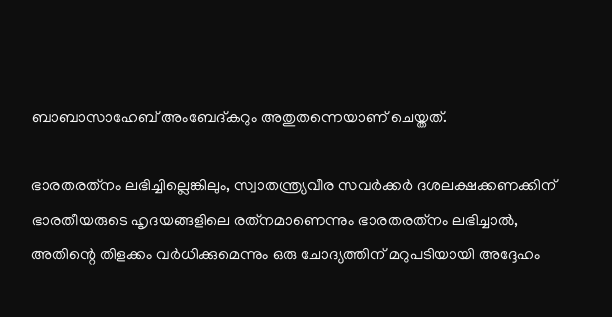ബാബാസാഹേബ് അംബേദ്കറും അതുതന്നെയാണ് ചെയ്തത്.

ഭാരതരത്‌നം ലഭിച്ചില്ലെങ്കിലും, സ്വാതന്ത്ര്യവീര സവര്‍ക്കര്‍ ദശലക്ഷക്കണക്കിന് ഭാരതീയരുടെ ഹൃദയങ്ങളിലെ രത്‌നമാണെന്നും ഭാരതരത്‌നം ലഭിച്ചാല്‍, അതിന്റെ തിളക്കം വര്‍ധിക്കുമെന്നും ഒരു ചോദ്യത്തിന് മറുപടിയായി അദ്ദേഹം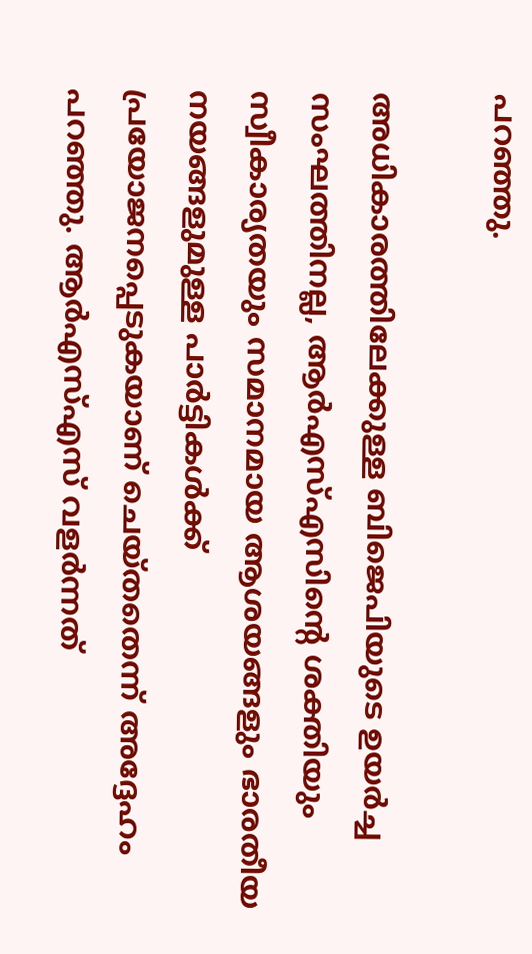പറഞ്ഞു.

അധികാരത്തിലേക്കുള്ള ബിജെപിയുടെ ഉയര്‍ച്ച സംഘത്തിനല്ല, ആര്‍എസ്എസിന്റെ ശക്തിയും സ്വീകാര്യതയും സമാനമായ ആശയങ്ങളും ഭാരതീയ നയങ്ങളുമുള്ള പാര്‍ട്ടികള്‍ക്ക് പ്രയോജനപ്പെടുകയാണ് ചെയ്തതെന്ന് അദ്ദേഹം പറഞ്ഞു. ആര്‍എസ്എസ് വളര്‍ന്നത്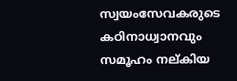സ്വയംസേവകരുടെ കഠിനാധ്വാനവും സമൂഹം നല്കിയ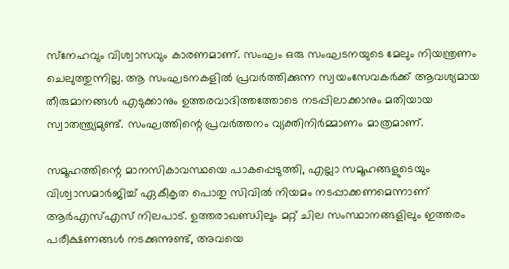സ്‌നേഹവും വിശ്വാസവും കാരണമാണ്. സംഘം ഒരു സംഘടനയുടെ മേലും നിയന്ത്രണം ചെലുത്തുന്നില്ല. ആ സംഘടനകളില്‍ പ്രവര്‍ത്തിക്കുന്ന സ്വയംസേവകര്‍ക്ക് ആവശ്യമായ തീരുമാനങ്ങള്‍ എടുക്കാനും ഉത്തരവാദിത്തത്തോടെ നടപ്പിലാക്കാനും മതിയായ സ്വാതന്ത്ര്യമുണ്ട്. സംഘത്തിന്റെ പ്രവര്‍ത്തനം വ്യക്തിനിര്‍മ്മാണം മാത്രമാണ്.

സമൂഹത്തിന്റെ മാനസികാവസ്ഥയെ പാകപ്പെടുത്തി, എല്ലാ സമൂഹങ്ങളുടെയും വിശ്വാസമാര്‍ജിച്ച് ഏകീകൃത പൊതു സിവില്‍ നിയമം നടപ്പാക്കണമെന്നാണ് ആര്‍എസ്എസ് നിലപാട്. ഉത്തരാഖണ്ഡിലും മറ്റ് ചില സംസ്ഥാനങ്ങളിലും ഇത്തരം പരീക്ഷണങ്ങള്‍ നടക്കുന്നുണ്ട്, അവയെ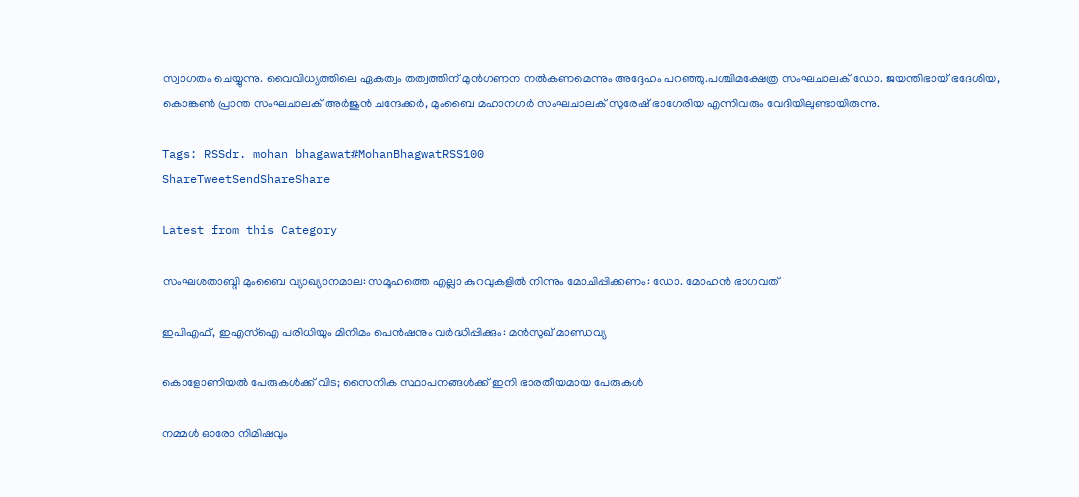സ്വാഗതം ചെയ്യുന്നു. വൈവിധ്യത്തിലെ ഏകത്വം തത്വത്തിന് മുന്‍ഗണന നല്‍കണമെന്നും അദ്ദേഹം പറഞ്ഞു.പശ്ചിമക്ഷേത്ര സംഘചാലക് ഡോ. ജയന്തിഭായ് ഭദേശിയ, കൊങ്കണ്‍ പ്രാന്ത സംഘചാലക് അര്‍ജുന്‍ ചന്ദേക്കര്‍, മുംബൈ മഹാനഗര്‍ സംഘചാലക് സുരേഷ് ഭാഗേരിയ എന്നിവരും വേദിയിലുണ്ടായിരുന്നു.

Tags: RSSdr. mohan bhagawat#MohanBhagwatRSS100
ShareTweetSendShareShare

Latest from this Category

സംഘശതാബ്ദി മുംബൈ വ്യാഖ്യാനമാല: സമൂഹത്തെ എല്ലാ കുറവുകളില്‍ നിന്നും മോചിപ്പിക്കണം: ഡോ. മോഹന്‍ ഭാഗവത്

ഇപിഎഫ്, ഇഎസ്ഐ പരിധിയും മിനിമം പെന്‍ഷനും വര്‍ദ്ധിപ്പിക്കും: മന്‍സുഖ് മാണ്ഡവ്യ

കൊളോണിയല്‍ പേരുകള്‍ക്ക് വിട; സൈനിക സ്ഥാപനങ്ങള്‍ക്ക് ഇനി ഭാരതീയമായ പേരുകള്‍

നമ്മള്‍ ഓരോ നിമിഷവും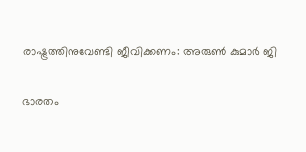രാഷ്ട്രത്തിനുവേണ്ടി ജീവിക്കണം: അരുണ്‍ കുമാര്‍ ജി

ഭാരതം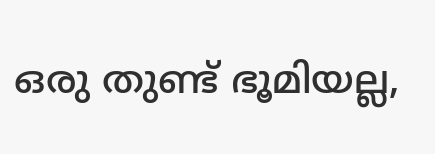ഒരു തുണ്ട് ഭൂമിയല്ല,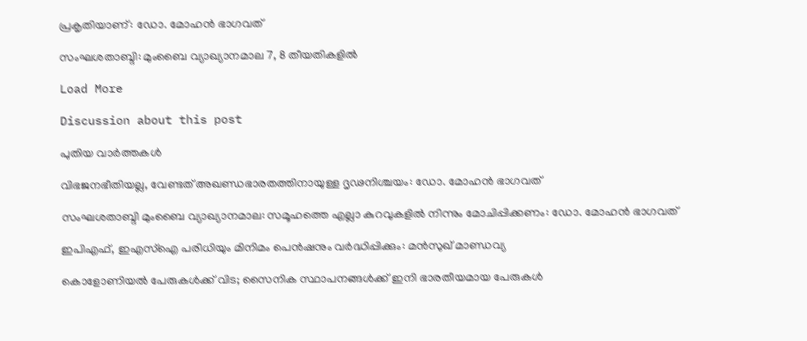പ്രകൃതിയാണ്: ഡോ. മോഹന്‍ ഭാഗവത്

സംഘശതാബ്ദി: മുംബൈ വ്യാഖ്യാനമാല 7, 8 തീയതികളില്‍

Load More

Discussion about this post

പുതിയ വാര്‍ത്തകള്‍

വിഭജനഭീതിയല്ല, വേണ്ടത് അഖണ്ഡഭാരതത്തിനായുള്ള ദൃഢനിശ്ചയം: ഡോ. മോഹന്‍ ഭാഗവത്

സംഘശതാബ്ദി മുംബൈ വ്യാഖ്യാനമാല: സമൂഹത്തെ എല്ലാ കുറവുകളില്‍ നിന്നും മോചിപ്പിക്കണം: ഡോ. മോഹന്‍ ഭാഗവത്

ഇപിഎഫ്, ഇഎസ്ഐ പരിധിയും മിനിമം പെന്‍ഷനും വര്‍ദ്ധിപ്പിക്കും: മന്‍സുഖ് മാണ്ഡവ്യ

കൊളോണിയല്‍ പേരുകള്‍ക്ക് വിട; സൈനിക സ്ഥാപനങ്ങള്‍ക്ക് ഇനി ഭാരതീയമായ പേരുകള്‍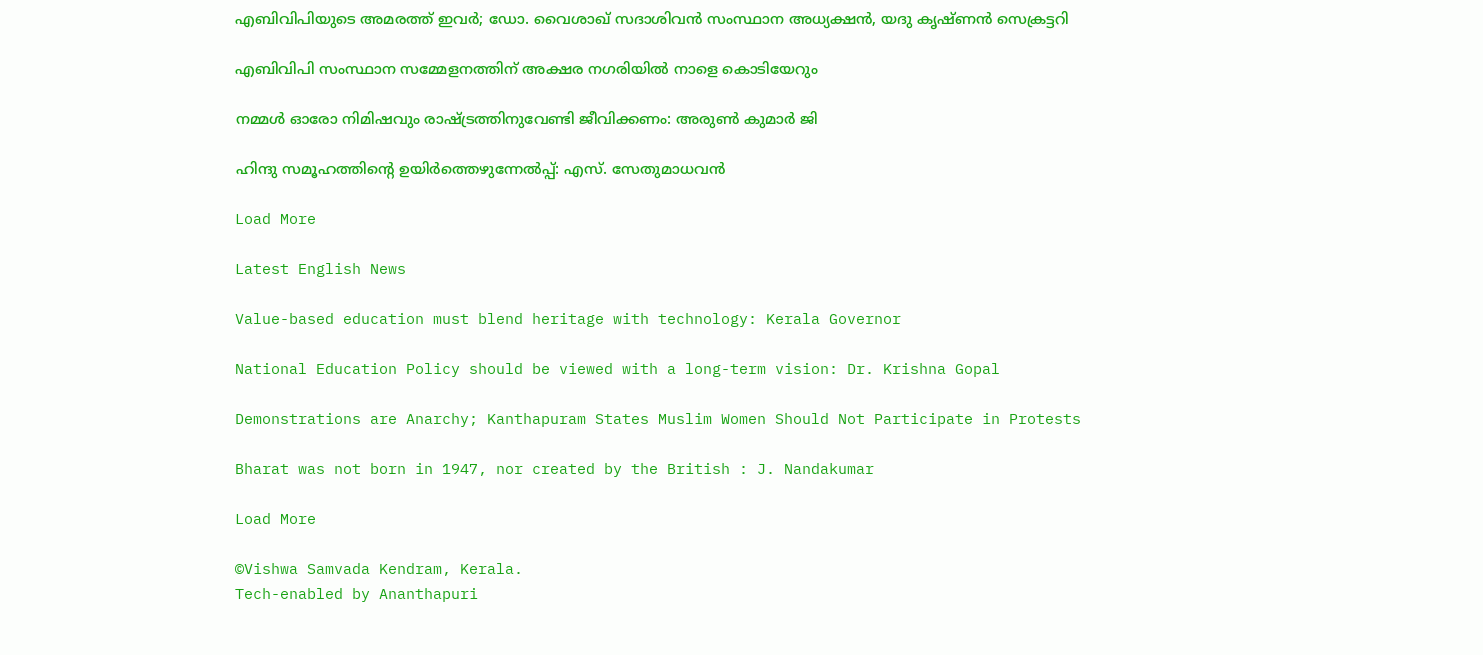എബിവിപിയുടെ അമരത്ത് ഇവർ; ഡോ. വൈശാഖ് സദാശിവൻ സംസ്ഥാന അധ്യക്ഷൻ, യദു കൃഷ്ണൻ സെക്രട്ടറി

എബിവിപി സംസ്ഥാന സമ്മേളനത്തിന് അക്ഷര നഗരിയിൽ നാളെ കൊടിയേറും

നമ്മള്‍ ഓരോ നിമിഷവും രാഷ്ട്രത്തിനുവേണ്ടി ജീവിക്കണം: അരുണ്‍ കുമാര്‍ ജി

ഹിന്ദു സമൂഹത്തിന്റെ ഉയിര്‍ത്തെഴുന്നേല്‍പ്പ്: എസ്. സേതുമാധവന്‍

Load More

Latest English News

Value-based education must blend heritage with technology: Kerala Governor

National Education Policy should be viewed with a long-term vision: Dr. Krishna Gopal

Demonstrations are Anarchy; Kanthapuram States Muslim Women Should Not Participate in Protests

Bharat was not born in 1947, nor created by the British : J. Nandakumar

Load More

©Vishwa Samvada Kendram, Kerala.
Tech-enabled by Ananthapuri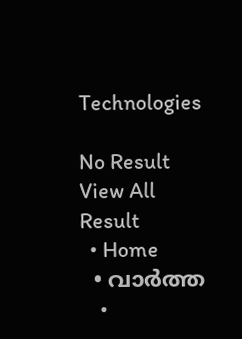Technologies

No Result
View All Result
  • Home
  • വാര്‍ത്ത
    •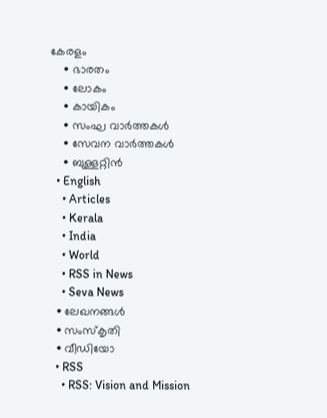കേരളം
    • ഭാരതം
    • ലോകം
    • കായികം
    • സംഘ വാര്‍ത്തകള്‍
    • സേവന വാര്‍ത്തകള്‍
    • ബുള്ളറ്റിൻ
  • English
    • Articles
    • Kerala
    • India
    • World
    • RSS in News
    • Seva News
  • ലേഖനങ്ങള്‍
  • സംസ്കൃതി
  • വീഡിയോ
  • RSS
    • RSS: Vision and Mission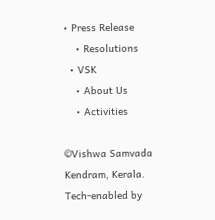• Press Release
    • Resolutions
  • VSK
    • About Us
    • Activities

©Vishwa Samvada Kendram, Kerala.
Tech-enabled by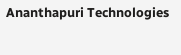Ananthapuri Technologies